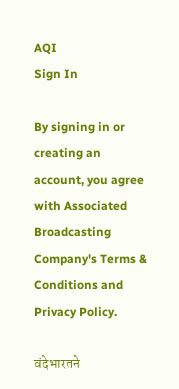AQI
Sign In

By signing in or creating an account, you agree with Associated Broadcasting Company's Terms & Conditions and Privacy Policy.

वंदेभारतने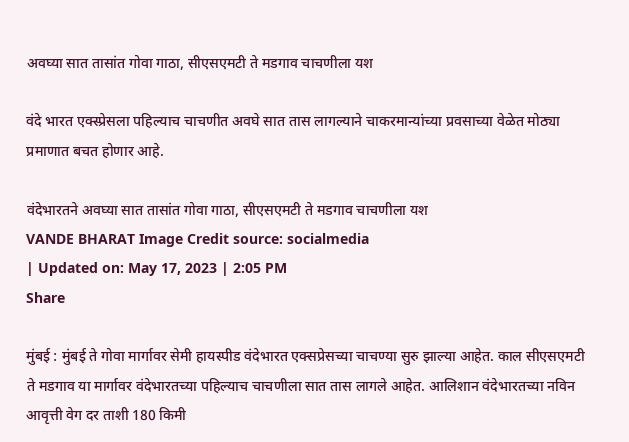अवघ्या सात तासांत गोवा गाठा, सीएसएमटी ते मडगाव चाचणीला यश

वंदे भारत एक्स्प्रेसला पहिल्याच चाचणीत अवघे सात तास लागल्याने चाकरमान्यांच्या प्रवसाच्या वेळेत मोठ्या प्रमाणात बचत होणार आहे.

वंदेभारतने अवघ्या सात तासांत गोवा गाठा, सीएसएमटी ते मडगाव चाचणीला यश
VANDE BHARAT Image Credit source: socialmedia
| Updated on: May 17, 2023 | 2:05 PM
Share

मुंबई : मुंबई ते गोवा मार्गावर सेमी हायस्पीड वंदेभारत एक्सप्रेसच्या चाचण्या सुरु झाल्या आहेत. काल सीएसएमटी ते मडगाव या मार्गावर वंदेभारतच्या पहिल्याच चाचणीला सात तास लागले आहेत. आलिशान वंदेभारतच्या नविन आवृत्ती वेग दर ताशी 180 किमी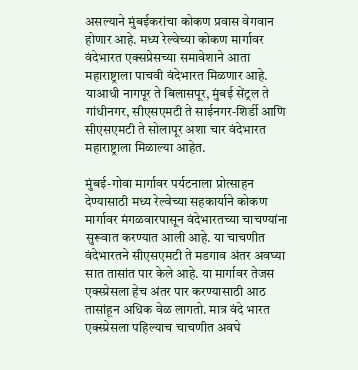असल्याने मुंबईकरांचा कोकण प्रवास वेगवान होणार आहे. मध्य रेल्वेच्या कोकण मार्गावर वंदेभारत एक्सप्रेसच्या समावेशाने आता महाराष्ट्राला पाचवी वंदेभारत मिळणार आहे. याआधी नागपूर ते बिलासपूर, मुंबई सेंट्रल ते गांधीनगर, सीएसएमटी ते साईनगर-शिर्डी आणि सीएसएमटी ते सोलापूर अशा चार वंदेभारत महाराष्ट्राला मिळाल्या आहेत.

मुंबई-गोवा मार्गावर पर्यटनाला प्रोत्साहन देण्यासाठी मध्य रेल्वेच्या सहकार्याने कोकण मार्गावर मंगळवारपासून वंदेभारतच्या चाचण्यांना सुरूवात करण्यात आली आहे. या चाचणीत वंदेभारतने सीएसएमटी ते मडगाव अंतर अवघ्या सात तासांत पार केले आहे. या मार्गावर तेजस एक्स्प्रेसला हेच अंतर पार करण्यासाठी आठ तासांहून अधिक वेळ लागतो. मात्र वंदे भारत एक्स्प्रेसला पहिल्याच चाचणीत अवघे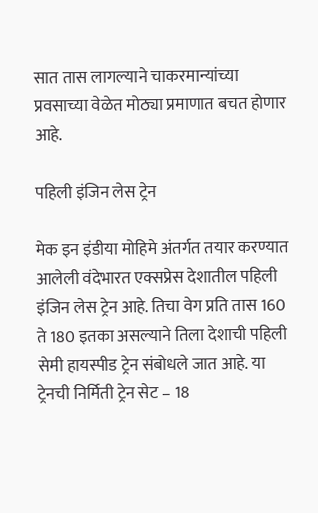सात तास लागल्याने चाकरमान्यांच्या प्रवसाच्या वेळेत मोठ्या प्रमाणात बचत होणार आहे.

पहिली इंजिन लेस ट्रेन

मेक इन इंडीया मोहिमे अंतर्गत तयार करण्यात आलेली वंदेभारत एक्सप्रेस देशातील पहिली इंजिन लेस ट्रेन आहे. तिचा वेग प्रति तास 160 ते 180 इतका असल्याने तिला देशाची पहिली सेमी हायस्पीड ट्रेन संबोधले जात आहे. या ट्रेनची निर्मिती ट्रेन सेट – 18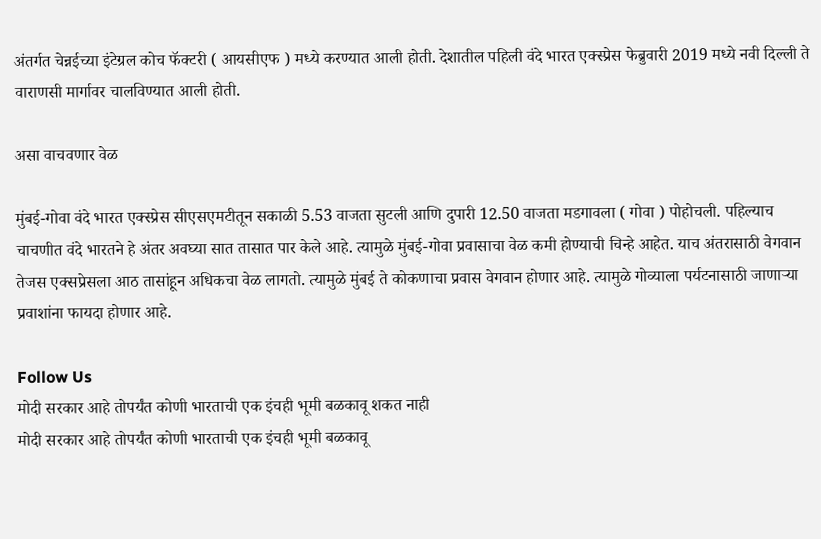अंतर्गत चेन्नईच्या इंटेग्रल कोच फॅक्टरी ( आयसीएफ ) मध्ये करण्यात आली होती. देशातील पहिली वंदे भारत एक्स्प्रेस फेब्रुवारी 2019 मध्ये नवी दिल्ली ते वाराणसी मार्गावर चालविण्यात आली होती.

असा वाचवणार वेळ

मुंबई-गोवा वंदे भारत एक्स्प्रेस सीएसएमटीतून सकाळी 5.53 वाजता सुटली आणि दुपारी 12.50 वाजता मडगावला ( गोवा ) पोहोचली. पहिल्याच चाचणीत वंदे भारतने हे अंतर अवघ्या सात तासात पार केले आहे. त्यामुळे मुंबई-गोवा प्रवासाचा वेळ कमी होण्याची चिन्हे आहेत. याच अंतरासाठी वेगवान तेजस एक्सप्रेसला आठ तासांहून अधिकचा वेळ लागतो. त्यामुळे मुंबई ते कोकणाचा प्रवास वेगवान होणार आहे. त्यामुळे गोव्याला पर्यटनासाठी जाणाऱ्या प्रवाशांना फायदा होणार आहे.

Follow Us
मोदी सरकार आहे तोपर्यंत कोणी भारताची एक इंचही भूमी बळकावू शकत नाही
मोदी सरकार आहे तोपर्यंत कोणी भारताची एक इंचही भूमी बळकावू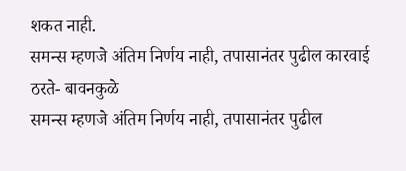शकत नाही.
समन्स म्हणजे अंतिम निर्णय नाही, तपासानंतर पुढील कारवाई ठरते- बावनकुळे
समन्स म्हणजे अंतिम निर्णय नाही, तपासानंतर पुढील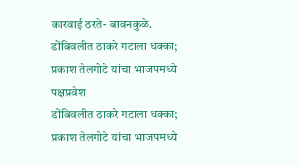कारवाई ठरते- बावनकुळे.
डोंबिवलीत ठाकरे गटाला धक्का; प्रकाश तेलगोटे यांचा भाजपमध्ये पक्षप्रवेश
डोंबिवलीत ठाकरे गटाला धक्का; प्रकाश तेलगोटे यांचा भाजपमध्ये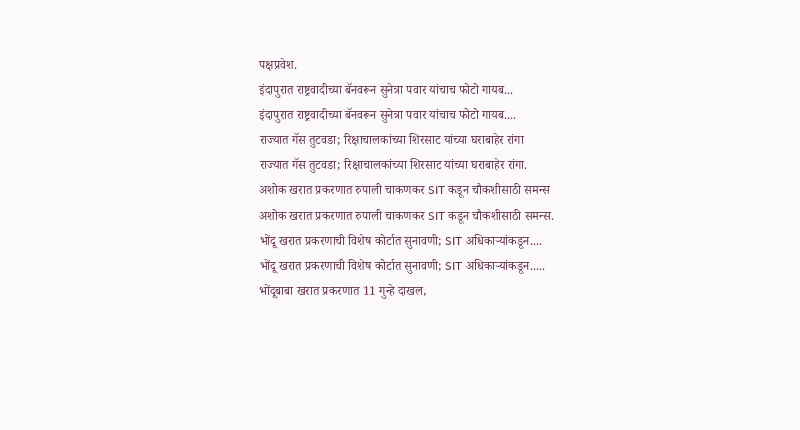पक्षप्रवेश.
इंदापुरात राष्ट्रवादीच्या बॅनवरून सुनेत्रा पवार यांचाच फोटो गायब...
इंदापुरात राष्ट्रवादीच्या बॅनवरून सुनेत्रा पवार यांचाच फोटो गायब....
राज्यात गॅस तुटवडा; रिक्षाचालकांच्या शिरसाट यांच्या घराबाहेर रांगा
राज्यात गॅस तुटवडा; रिक्षाचालकांच्या शिरसाट यांच्या घराबाहेर रांगा.
अशोक खरात प्रकरणात रुपाली चाकणकर SIT कडून चौकशीसाठी समन्स
अशोक खरात प्रकरणात रुपाली चाकणकर SIT कडून चौकशीसाठी समन्स.
भोंदू खरात प्रकरणाची विशेष कोर्टात सुनावणी; SIT अधिकाऱ्यांकडून....
भोंदू खरात प्रकरणाची विशेष कोर्टात सुनावणी; SIT अधिकाऱ्यांकडून.....
भोंदूबाबा खरात प्रकरणात 11 गुन्हे दाखल,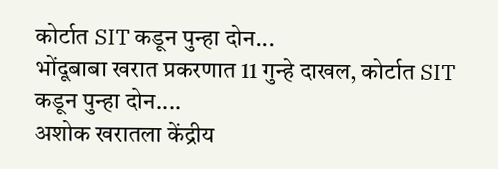कोर्टात SIT कडून पुन्हा दोन...
भोंदूबाबा खरात प्रकरणात 11 गुन्हे दाखल, कोर्टात SIT कडून पुन्हा दोन....
अशोक खरातला केंद्रीय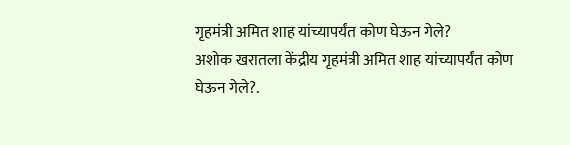गृहमंत्री अमित शाह यांच्यापर्यंत कोण घेऊन गेले?
अशोक खरातला केंद्रीय गृहमंत्री अमित शाह यांच्यापर्यंत कोण घेऊन गेले?.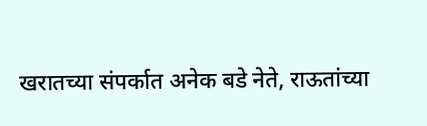खरातच्या संपर्कात अनेक बडे नेते, राऊतांच्या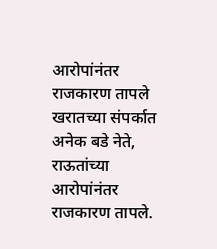आरोपांनंतर राजकारण तापले
खरातच्या संपर्कात अनेक बडे नेते, राऊतांच्या आरोपांनंतर राजकारण तापले.